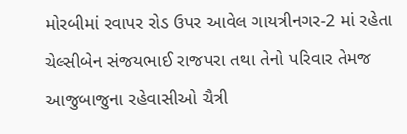મોરબીમાં રવાપર રોડ ઉપર આવેલ ગાયત્રીનગર-2 માં રહેતા ચેલ્સીબેન સંજયભાઈ રાજપરા તથા તેનો પરિવાર તેમજ આજુબાજુના રહેવાસીઓ ચૈત્રી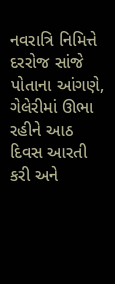નવરાત્રિ નિમિત્તે દરરોજ સાંજે પોતાના આંગણે, ગેલેરીમાં ઊભા રહીને આઠ દિવસ આરતી કરી અને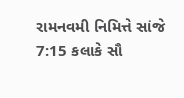રામનવમી નિમિત્તે સાંજે 7:15 કલાકે સૌ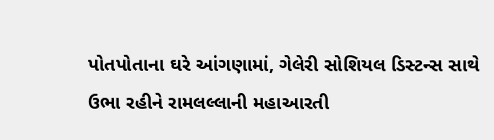પોતપોતાના ઘરે આંગણામાં, ગેલેરી સોશિયલ ડિસ્ટન્સ સાથે ઉભા રહીને રામલલ્લાની મહાઆરતી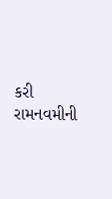કરી રામનવમીની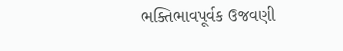ભક્તિભાવપૂર્વક ઉજવણી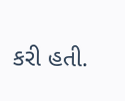કરી હતી.